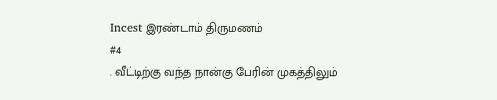Incest இரண்டாம் திருமணம்
#4
. வீட்டிற்கு வந்த நான்கு பேரின் முகத்திலும்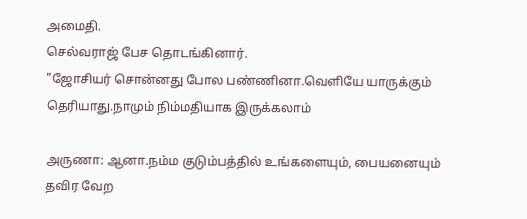அமைதி.
செல்வராஜ் பேச தொடங்கினார்.
"ஜோசியர் சொன்னது போல பண்ணினா.வெளியே யாருக்கும் தெரியாது.நாமும் நிம்மதியாக இருக்கலாம்

அருணா: ஆனா.நம்ம குடும்பத்தில் உங்களையும், பையனையும் தவிர வேற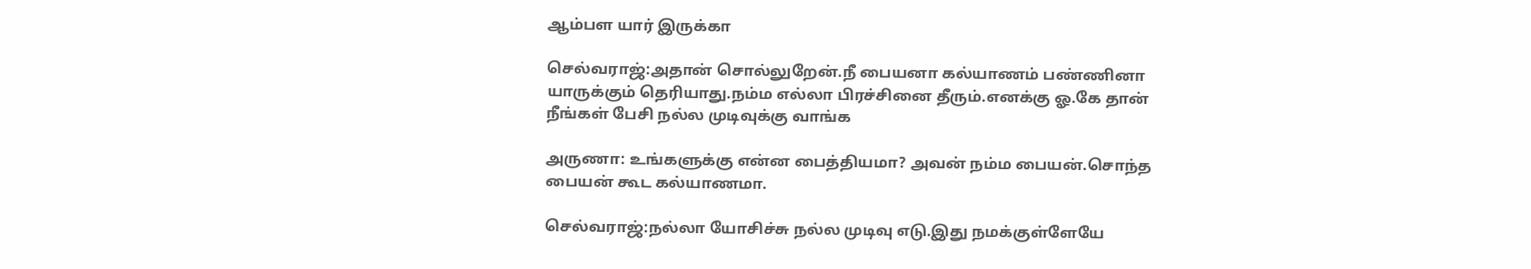ஆம்பள யார் இருக்கா

செல்வராஜ்:அதான் சொல்லுறேன்.நீ பையனா கல்யாணம் பண்ணினா யாருக்கும் தெரியாது.நம்ம எல்லா பிரச்சினை தீரும்.எனக்கு ஓ.கே தான் நீங்கள் பேசி நல்ல முடிவுக்கு வாங்க

அருணா: உங்களுக்கு என்ன பைத்தியமா? அவன் நம்ம பையன்.சொந்த பையன் கூட கல்யாணமா.

செல்வராஜ்:நல்லா யோசிச்சு நல்ல முடிவு எடு.இது நமக்குள்ளேயே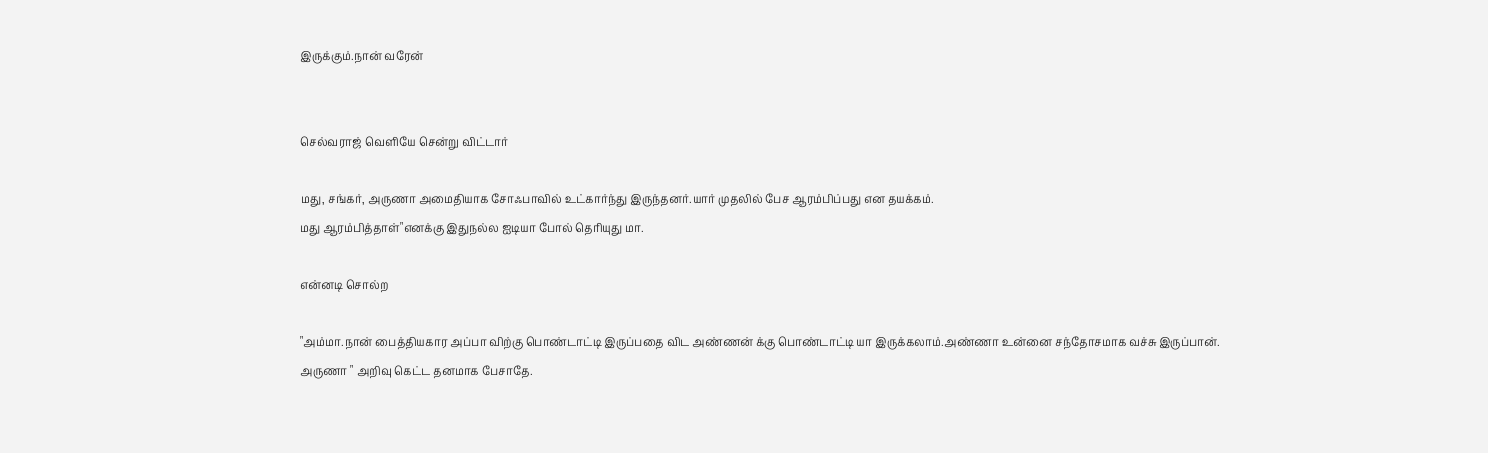இருக்கும்.நான்‌ வரேன்


செல்வராஜ் வெளியே சென்று விட்டார்

மது, சங்கர், அருணா அமைதியாக சோஃபாவில் உட்கார்ந்து இருந்தனர்.யார் முதலில் பேச ஆரம்பிப்பது என தயக்கம்.
மது ஆரம்பித்தாள்"எனக்கு இது‌நல்ல‌ ஐடியா போல் தெரியுது மா.

என்னடி சொல்ற

"அம்மா.நான்‌ பைத்தியகார அப்பா விற்கு பொண்டாட்டி இருப்பதை விட அண்ணன் க்கு பொண்டாட்டி யா இருக்கலாம்.அண்ணா உன்னை சந்தோசமாக வச்சு இருப்பான்.
அருணா " அறிவு கெட்ட தனமாக பேசாதே.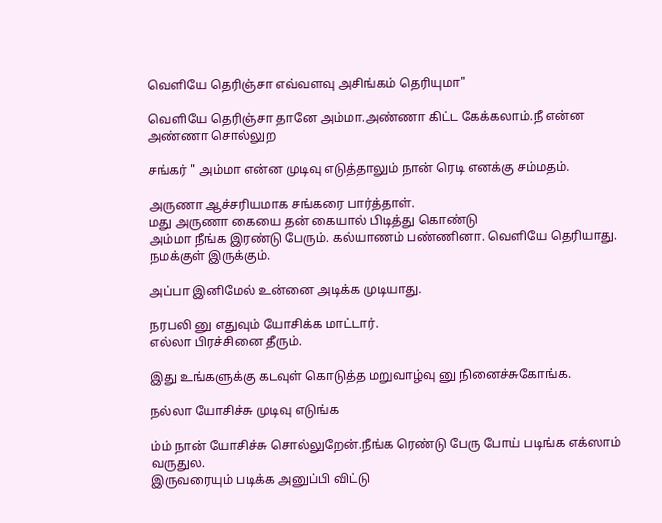வெளியே தெரிஞ்சா எவ்வளவு அசிங்கம் தெரியுமா"

வெளியே தெரிஞ்சா தானே அம்மா.அண்ணா கிட்ட கேக்கலாம்.நீ என்ன அண்ணா சொல்லுற

சங்கர் " அம்மா‌ என்ன முடிவு எடுத்தாலும் நான்‌ ரெடி எனக்கு சம்மதம்.

அருணா‌ ஆச்சரியமாக சங்கரை பார்த்தாள்.
மது அருணா கையை தன்‌ கையால்‌ பிடித்து கொண்டு
அம்மா நீங்க‌ இரண்டு‌ பேரும். கல்யாணம் பண்ணினா. வெளியே தெரியாது. நமக்குள் இருக்கும்.

அப்பா இனிமேல் உன்னை அடிக்க முடியாது.

நரபலி னு எதுவும் யோசிக்க மாட்டார்.
எல்லா பிரச்சினை தீரும்.

இது‌ உங்களுக்கு கடவுள்‌ கொடுத்த மறுவாழ்வு னு நினைச்சுகோங்க.

நல்லா யோசிச்சு முடிவு எடுங்க

ம்ம் நான்‌ யோசிச்சு சொல்லுறேன்.நீங்க‌ ரெண்டு பேரு போய்‌ படிங்க‌ எக்ஸாம் வருதுல.
இருவரையும் படிக்க அனுப்பி விட்டு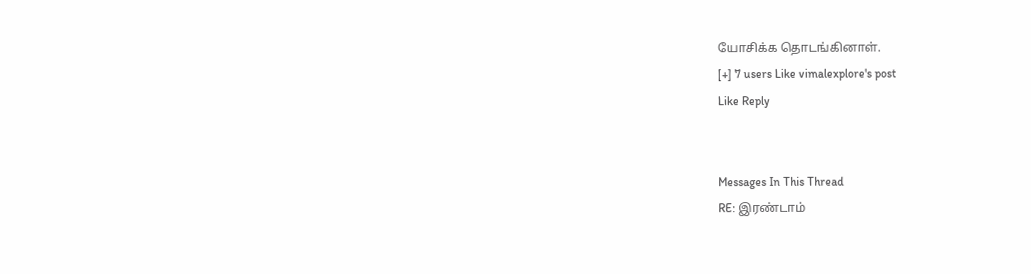யோசிக்க தொடங்கினாள்.
[+] 7 users Like vimalexplore's post
Like Reply


Messages In This Thread
RE: இரண்டாம்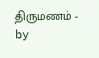திருமணம் - by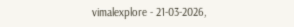vimalexplore - 21-03-2026,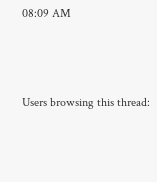08:09 AM



Users browsing this thread: